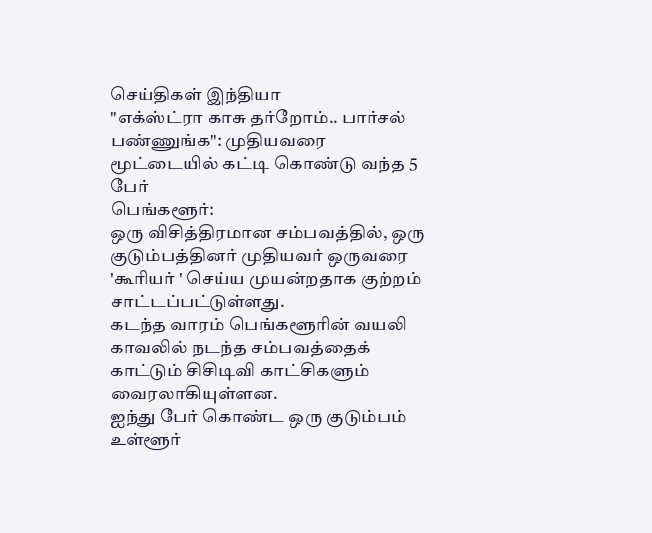செய்திகள் இந்தியா
"எக்ஸ்ட்ரா காசு தர்றோம்.. பார்சல் பண்ணுங்க": முதியவரை மூட்டையில் கட்டி கொண்டு வந்த 5 பேர்
பெங்களூர்:
ஒரு விசித்திரமான சம்பவத்தில், ஒரு குடும்பத்தினர் முதியவர் ஒருவரை 'கூரியர் ' செய்ய முயன்றதாக குற்றம் சாட்டப்பட்டுள்ளது.
கடந்த வாரம் பெங்களூரின் வயலி காவலில் நடந்த சம்பவத்தைக் காட்டும் சிசிடிவி காட்சிகளும் வைரலாகியுள்ளன.
ஐந்து பேர் கொண்ட ஒரு குடும்பம் உள்ளூர்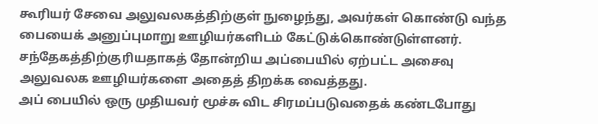கூரியர் சேவை அலுவலகத்திற்குள் நுழைந்து, அவர்கள் கொண்டு வந்த பையைக் அனுப்புமாறு ஊழியர்களிடம் கேட்டுக்கொண்டுள்ளனர்.
சந்தேகத்திற்குரியதாகத் தோன்றிய அப்பையில் ஏற்பட்ட அசைவு அலுவலக ஊழியர்களை அதைத் திறக்க வைத்தது.
அப் பையில் ஒரு முதியவர் மூச்சு விட சிரமப்படுவதைக் கண்டபோது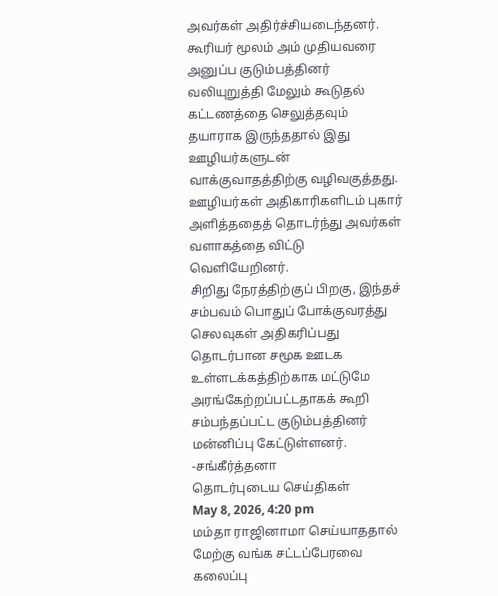அவர்கள் அதிர்ச்சியடைந்தனர்.
கூரியர் மூலம் அம் முதியவரை அனுப்ப குடும்பத்தினர் வலியுறுத்தி மேலும் கூடுதல் கட்டணத்தை செலுத்தவும் தயாராக இருந்ததால் இது ஊழியர்களுடன் வாக்குவாதத்திற்கு வழிவகுத்தது.
ஊழியர்கள் அதிகாரிகளிடம் புகார் அளித்ததைத் தொடர்ந்து அவர்கள் வளாகத்தை விட்டு வெளியேறினர்.
சிறிது நேரத்திற்குப் பிறகு, இந்தச் சம்பவம் பொதுப் போக்குவரத்து செலவுகள் அதிகரிப்பது தொடர்பான சமூக ஊடக உள்ளடக்கத்திற்காக மட்டுமே அரங்கேற்றப்பட்டதாகக் கூறி சம்பந்தப்பட்ட குடும்பத்தினர் மன்னிப்பு கேட்டுள்ளனர்.
-சங்கீர்த்தனா
தொடர்புடைய செய்திகள்
May 8, 2026, 4:20 pm
மம்தா ராஜினாமா செய்யாததால் மேற்கு வங்க சட்டப்பேரவை கலைப்பு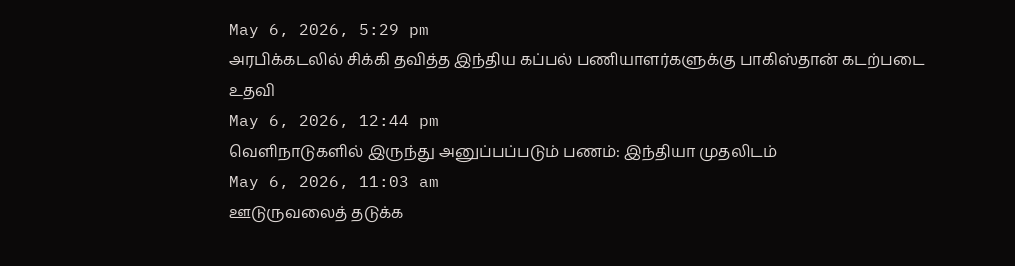May 6, 2026, 5:29 pm
அரபிக்கடலில் சிக்கி தவித்த இந்திய கப்பல் பணியாளர்களுக்கு பாகிஸ்தான் கடற்படை உதவி
May 6, 2026, 12:44 pm
வெளிநாடுகளில் இருந்து அனுப்பப்படும் பணம்: இந்தியா முதலிடம்
May 6, 2026, 11:03 am
ஊடுருவலைத் தடுக்க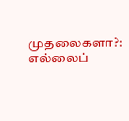முதலைகளா?: எல்லைப்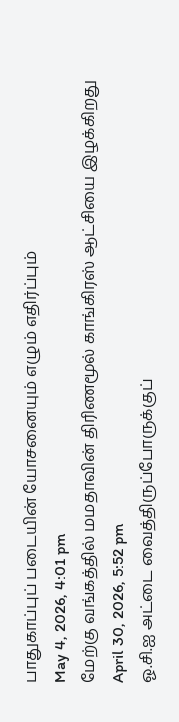பாதுகாப்புப் படையின் யோசனையும் எழும் எதிர்ப்பும்
May 4, 2026, 4:01 pm
மேற்கு வங்கத்தில் மமதாவின் திரிணமூல் காங்கிரஸ் ஆட்சியை இழக்கிறது
April 30, 2026, 5:52 pm
ஓ.சி.ஐ அட்டை வைத்திருப்போருக்குப்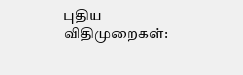புதிய விதிமுறைகள்: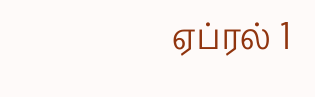ஏப்ரல் 1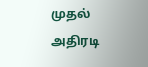முதல் அதிரடி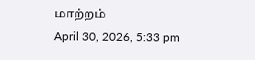மாற்றம்
April 30, 2026, 5:33 pm